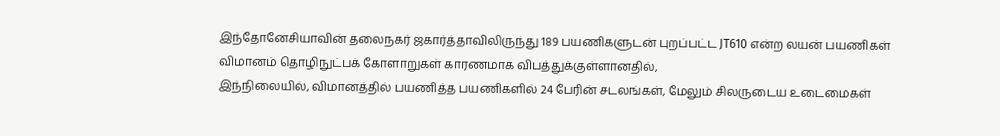இந்தோனேசியாவின் தலைநகர் ஜகார்த்தாவிலிருந்து 189 பயணிகளுடன் புறப்பட்ட JT610 என்ற லயன் பயணிகள் விமானம் தொழிநுட்பக் கோளாறுகள் காரணமாக விபத்துக்குள்ளானதில்,
இந்நிலையில், விமானத்தில் பயணித்த பயணிகளில் 24 பேரின் சடலங்கள், மேலும் சிலருடைய உடைமைகள்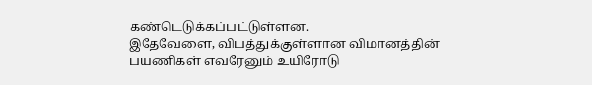கண்டெடுக்கப்பட்டுள்ளன.
இதேவேளை, விபத்துக்குள்ளான விமானத்தின் பயணிகள் எவரேனும் உயிரோடு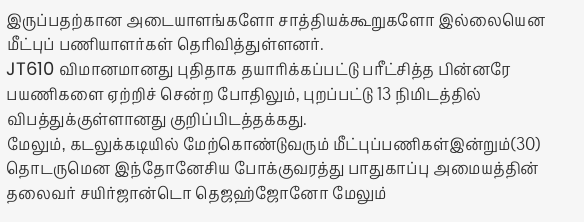இருப்பதற்கான அடையாளங்களோ சாத்தியக்கூறுகளோ இல்லையென மீட்புப் பணியாளர்கள் தெரிவித்துள்ளனர்.
JT610 விமானமானது புதிதாக தயாரிக்கப்பட்டு பரீட்சித்த பின்னரே பயணிகளை ஏற்றிச் சென்ற போதிலும், புறப்பட்டு 13 நிமிடத்தில் விபத்துக்குள்ளானது குறிப்பிடத்தக்கது.
மேலும், கடலுக்கடியில் மேற்கொண்டுவரும் மீட்புப்பணிகள்இன்றும்(30) தொடருமென இந்தோனேசிய போக்குவரத்து பாதுகாப்பு அமையத்தின் தலைவர் சயிர்ஜான்டொ தெஜஹ்ஜோனோ மேலும்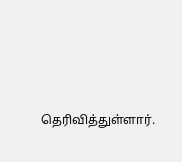தெரிவித்துள்ளார்.